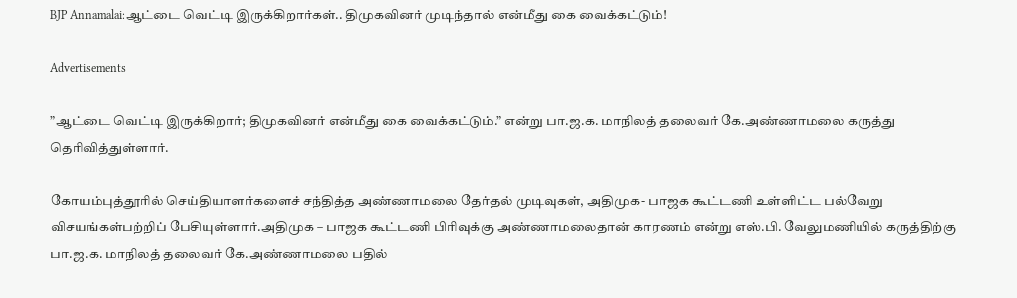BJP Annamalai:ஆட்டை வெட்டி இருக்கிறார்கள்.. திமுகவினர் முடிந்தால் என்மீது கை வைக்கட்டும்!

Advertisements

”ஆட்டை வெட்டி இருக்கிறார்; திமுகவினர் என்மீது கை வைக்கட்டும்.” என்று பா.ஜ.க. மாநிலத் தலைவர் கே.அண்ணாமலை கருத்து தெரிவித்துள்ளார்.

கோயம்புத்தூரில் செய்தியாளர்களைச் சந்தித்த அண்ணாமலை தேர்தல் முடிவுகள், அதிமுக- பாஜக கூட்டணி உள்ளிட்ட பல்வேறு விசயங்கள்பற்றிப் பேசியுள்ளார்.அதிமுக – பாஜக கூட்டணி பிரிவுக்கு அண்ணாமலைதான் காரணம் என்று எஸ்.பி. வேலுமணியில் கருத்திற்கு பா.ஜ.க. மாநிலத் தலைவர் கே.அண்ணாமலை பதில்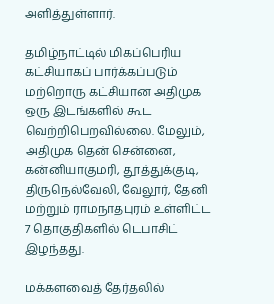அளித்துள்ளார்.

தமிழ்நாட்டில் மிகப்பெரிய கட்சியாகப் பார்க்கப்படும் மற்றொரு கட்சியான அதிமுக ஒரு இடங்களில் கூட வெற்றிபெறவில்லை. மேலும், அதிமுக தென் சென்னை, கன்னியாகுமரி, தூத்துக்குடி, திருநெல்வேலி, வேலூர், தேனி மற்றும் ராமநாதபுரம் உள்ளிட்ட 7 தொகுதிகளில் டெபாசிட் இழந்தது.

மக்களவைத் தேர்தலில்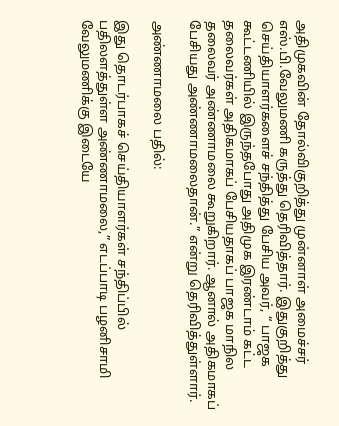அதிமுகவின் தோல்விகுறித்து முன்னாள் அமைச்சர் எஸ்.பி.வேலுமணி கருத்து தெரிவித்தார். இதுகுறித்து செய்தியாளர்களைச் சந்தித்து பேசிய அவர், “ பாஜக கூட்டணியில் இருந்தபோது அதிமுக இரண்டாம் கட்ட தலைவர்கள் அதிகமாகப் பேசியதாகப் பாஜக மாநில தலைவர் அண்ணாமலை கூறுகிறார். ஆனால் அதிகமாகப் பேசியது அண்ணாமலைதான்.” என்று தெரிவித்துள்ளார்.

அண்ணாமலை பதில்:

இது தொடர்பாகச் செய்தியாளர்கள் சந்திப்பில் பதிலளத்துள்ள அண்ணாமலை,” எடப்பாடி பழனிசாமி வேலுமணிக்கு இடையே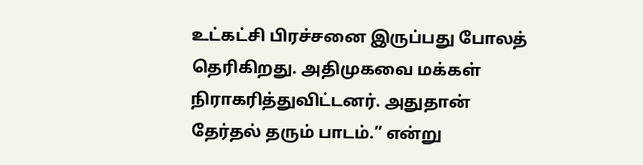உட்கட்சி பிரச்சனை இருப்பது போலத் தெரிகிறது. அதிமுகவை மக்கள் நிராகரித்துவிட்டனர். அதுதான் தேர்தல் தரும் பாடம்.” என்று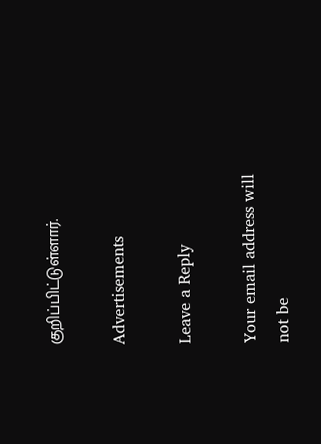குறிப்பிட்டுள்ளார்.

Advertisements

Leave a Reply

Your email address will not be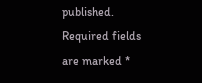published. Required fields are marked *